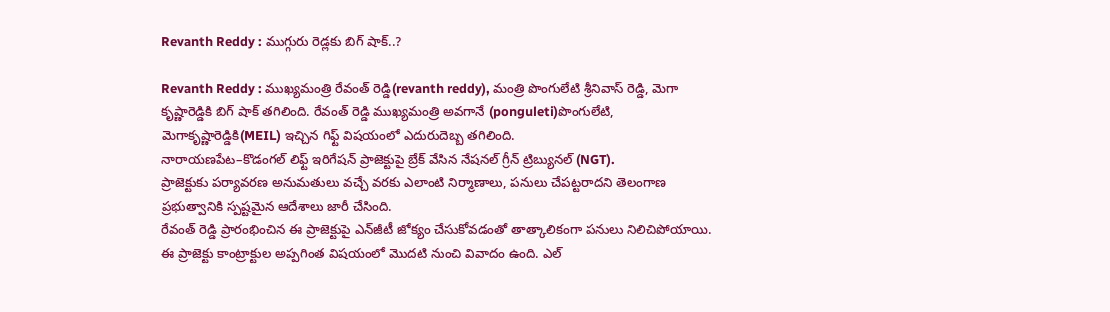Revanth Reddy : ముగ్గురు రెడ్లకు బిగ్ షాక్..?

Revanth Reddy : ముఖ్యమంత్రి రేవంత్ రెడ్డి(revanth reddy), మంత్రి పొంగులేటి శ్రీనివాస్ రెడ్డి, మెగా కృష్ణారెడ్డికి బిగ్ షాక్ తగిలింది. రేవంత్ రెడ్డి ముఖ్యమంత్రి అవగానే (ponguleti)పొంగులేటి, మెగాకృష్ణారెడ్డికి(MEIL) ఇచ్చిన గిఫ్ట్ విషయంలో ఎదురుదెబ్బ తగిలింది.
నారాయణపేట–కొడంగల్ లిఫ్ట్ ఇరిగేషన్ ప్రాజెక్టుపై బ్రేక్ వేసిన నేషనల్ గ్రీన్ ట్రిబ్యునల్ (NGT).
ప్రాజెక్టుకు పర్యావరణ అనుమతులు వచ్చే వరకు ఎలాంటి నిర్మాణాలు, పనులు చేపట్టరాదని తెలంగాణ ప్రభుత్వానికి స్పష్టమైన ఆదేశాలు జారీ చేసింది.
రేవంత్ రెడ్డి ప్రారంభించిన ఈ ప్రాజెక్టుపై ఎన్‌జీటీ జోక్యం చేసుకోవడంతో తాత్కాలికంగా పనులు నిలిచిపోయాయి.
ఈ ప్రాజెక్టు కాంట్రాక్టుల అప్పగింత విషయంలో మొదటి నుంచి వివాదం ఉంది. ఎల్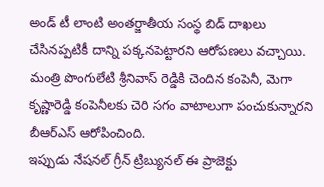అండ్ టీ లాంటి అంతర్జాతీయ సంస్థ బిడ్ దాఖలు చేసినప్పటికీ దాన్ని పక్కనపెట్టారని ఆరోపణలు వచ్చాయి.
మంత్రి పొంగులేటి శ్రీనివాస్ రెడ్డికి చెందిన కంపెనీ, మెగా కృష్ణారెడ్డి కంపెనీలకు చెరి సగం వాటాలుగా పంచుకున్నారని బీఆర్ఎస్ ఆరోపించింది.
ఇప్పుడు నేషనల్ గ్రీన్ ట్రిబ్యునల్ ఈ ప్రాజెక్టు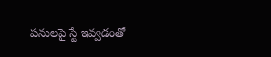పనులపై స్టే ఇవ్వడంతో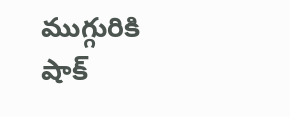ముగ్గురికి షాక్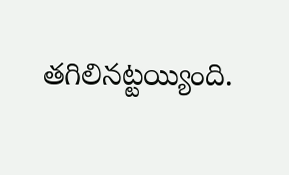తగిలినట్టయ్యింది.